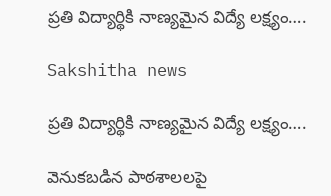ప్రతి విద్యార్థికి నాణ్యమైన విద్యే లక్ష్యం….

Sakshitha news

ప్రతి విద్యార్థికి నాణ్యమైన విద్యే లక్ష్యం….

వెనుకబడిన పాఠశాలలపై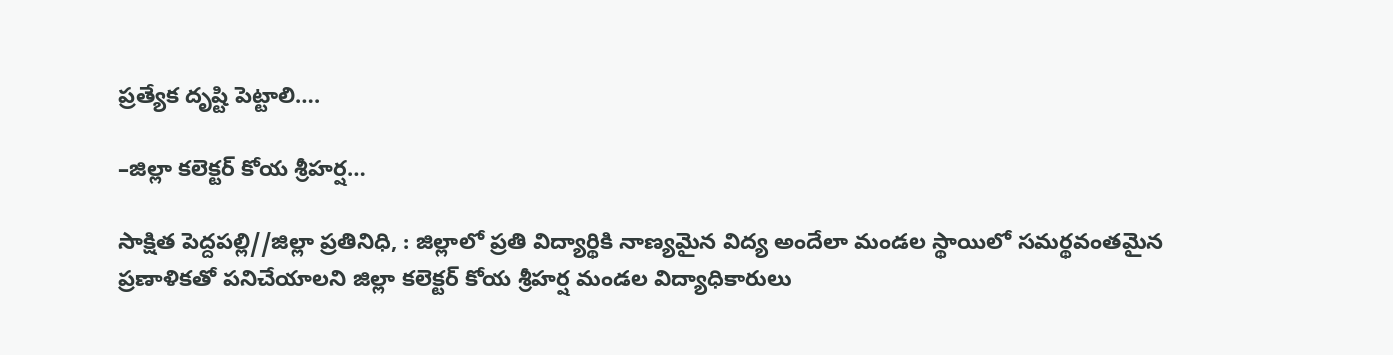ప్రత్యేక దృష్టి పెట్టాలి….

–జిల్లా కలెక్టర్ కోయ శ్రీహర్ష…

సాక్షిత పెద్దపల్లి//జిల్లా ప్రతినిధి, : జిల్లాలో ప్రతి విద్యార్థికి నాణ్యమైన విద్య అందేలా మండల స్థాయిలో సమర్థవంతమైన ప్రణాళికతో పనిచేయాలని జిల్లా కలెక్టర్ కోయ శ్రీహర్ష మండల విద్యాధికారులు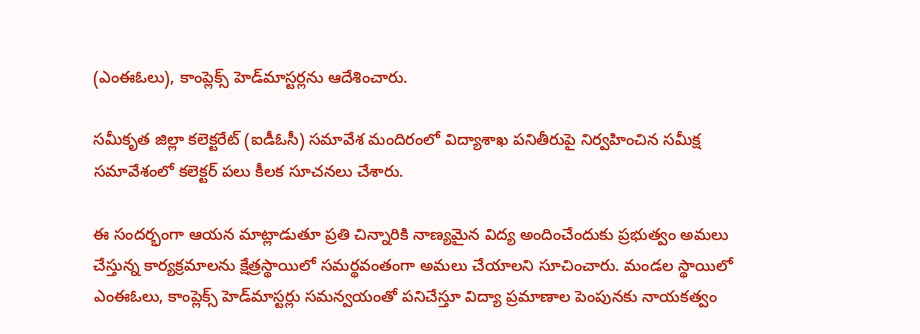(ఎంఈఓలు), కాంప్లెక్స్ హెడ్‌మాస్టర్లను ఆదేశించారు.

సమీకృత జిల్లా కలెక్టరేట్ (ఐడీఓసీ) సమావేశ మందిరంలో విద్యాశాఖ పనితీరుపై నిర్వహించిన సమీక్ష సమావేశంలో కలెక్టర్ పలు కీలక సూచనలు చేశారు.

ఈ సందర్భంగా ఆయన మాట్లాడుతూ ప్రతి చిన్నారికి నాణ్యమైన విద్య అందించేందుకు ప్రభుత్వం అమలు చేస్తున్న కార్యక్రమాలను క్షేత్రస్థాయిలో సమర్థవంతంగా అమలు చేయాలని సూచించారు. మండల స్థాయిలో ఎంఈఓలు, కాంప్లెక్స్ హెడ్‌మాస్టర్లు సమన్వయంతో పనిచేస్తూ విద్యా ప్రమాణాల పెంపునకు నాయకత్వం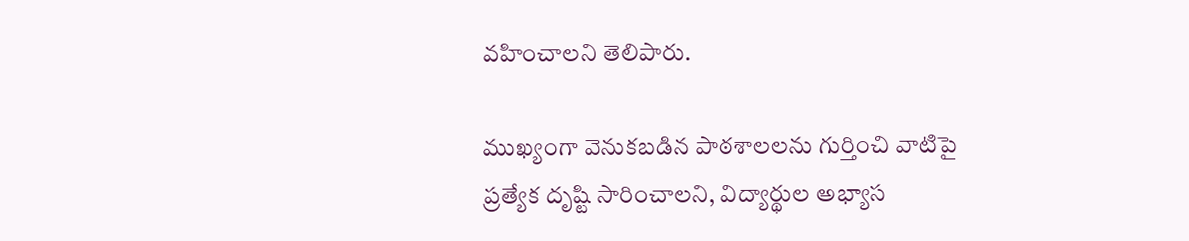వహించాలని తెలిపారు.

ముఖ్యంగా వెనుకబడిన పాఠశాలలను గుర్తించి వాటిపై ప్రత్యేక దృష్టి సారించాలని, విద్యార్థుల అభ్యాస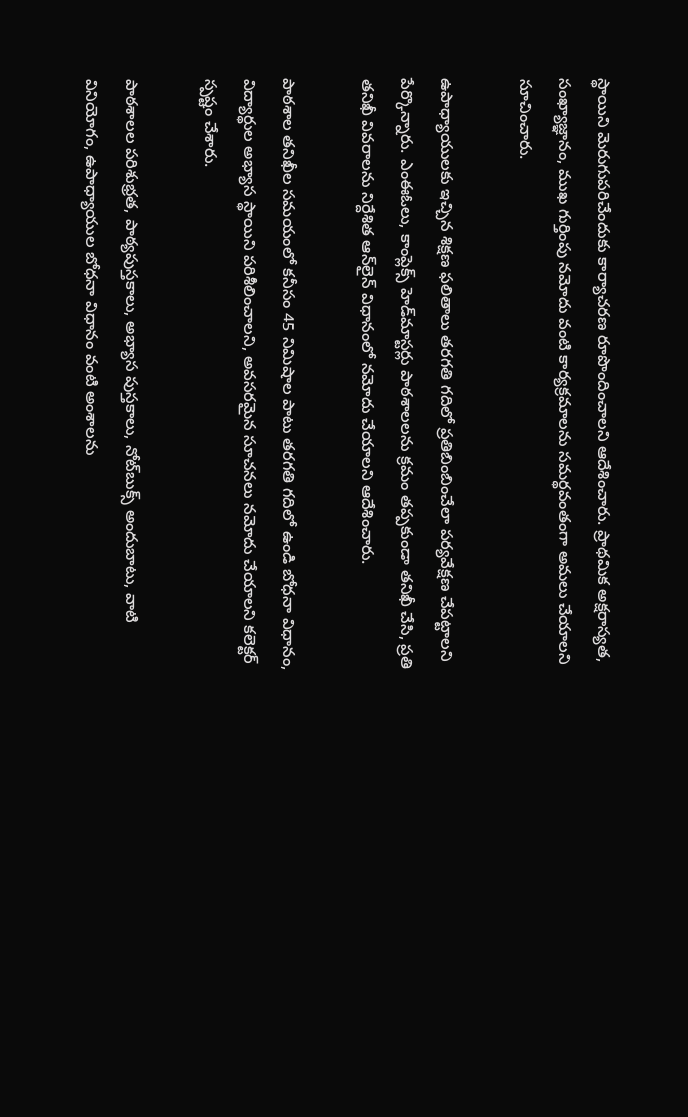స్థాయిని మెరుగుపరిచేందుకు కార్యాచరణ రూపొందించాలని ఆదేశించారు. ప్రాథమిక అక్షరాస్యత, సంఖ్యాజ్ఞానం, ముఖ గుర్తింపు నమోదు వంటి కార్యక్రమాలను సమర్థవంతంగా అమలు చేయాలని సూచించారు.

ఉపాధ్యాయులకు ఇచ్చిన శిక్షణ ఫలితాలు తరగతి గదిలో ప్రతిబింబించేలా పర్యవేక్షణ చేపట్టాలని పేర్కొన్నారు. ఎంఈఓలు, కాంప్లెక్స్ హెడ్‌మాస్టర్లు పాఠశాలలను క్రమం తప్పకుండా తనిఖీ చేసి, ప్రతి తనిఖీ వివరాలను నిర్దేశిత ఆన్‌లైన్ విధానంలో నమోదు చేయాలని ఆదేశించారు.

పాఠశాల తనిఖీల సమయంలో కనీసం 45 నిమిషాల పాటు తరగతి గదిలో ఉండి బోధనా విధానం, విద్యార్థుల అభ్యాస స్థాయిని పరిశీలించాలని, అవసరమైన సూచనలు నమోదు చేయాలని కలెక్టర్ స్పష్టం చేశారు.

పాఠశాలల పరిశుభ్రత, పాఠ్యపుస్తకాలు, అభ్యాస పుస్తకాలు, నోట్‌బుక్స్ అందుబాటు, వాటి వినియోగం, ఉపాధ్యాయుల బోధనా విధానం వంటి అంశాలను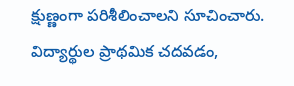క్షుణ్ణంగా పరిశీలించాలని సూచించారు. విద్యార్థుల ప్రాథమిక చదవడం,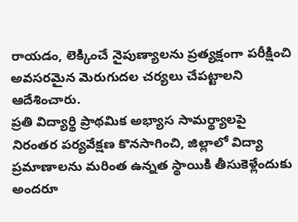రాయడం, లెక్కించే నైపుణ్యాలను ప్రత్యక్షంగా పరీక్షించి అవసరమైన మెరుగుదల చర్యలు చేపట్టాలని ఆదేశించారు.
ప్రతి విద్యార్థి ప్రాథమిక అభ్యాస సామర్థ్యాలపై నిరంతర పర్యవేక్షణ కొనసాగించి, జిల్లాలో విద్యా ప్రమాణాలను మరింత ఉన్నత స్థాయికి తీసుకెళ్లేందుకు అందరూ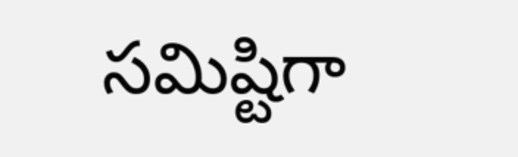సమిష్టిగా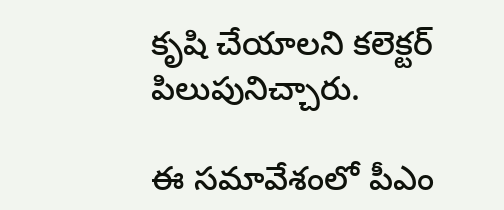కృషి చేయాలని కలెక్టర్ పిలుపునిచ్చారు.

ఈ సమావేశంలో పీఎం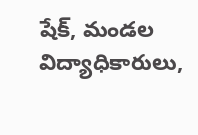షేక్, మండల విద్యాధికారులు,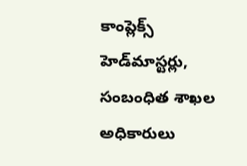కాంప్లెక్స్ హెడ్‌మాస్టర్లు, సంబంధిత శాఖల అధికారులు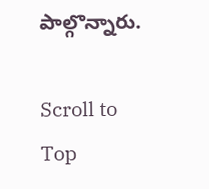పాల్గొన్నారు.

Scroll to Top